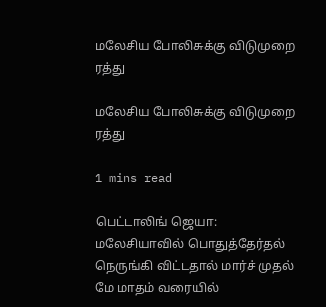மலேசிய போலிசுக்கு விடுமுறை ரத்து

மலேசிய போலிசுக்கு விடுமுறை ரத்து

1 mins read

பெட்டாலிங் ஜெயா: மலேசியாவில் பொதுத்தேர்தல் நெருங்கி விட்டதால் மார்ச் முதல் மே மாதம் வரையில்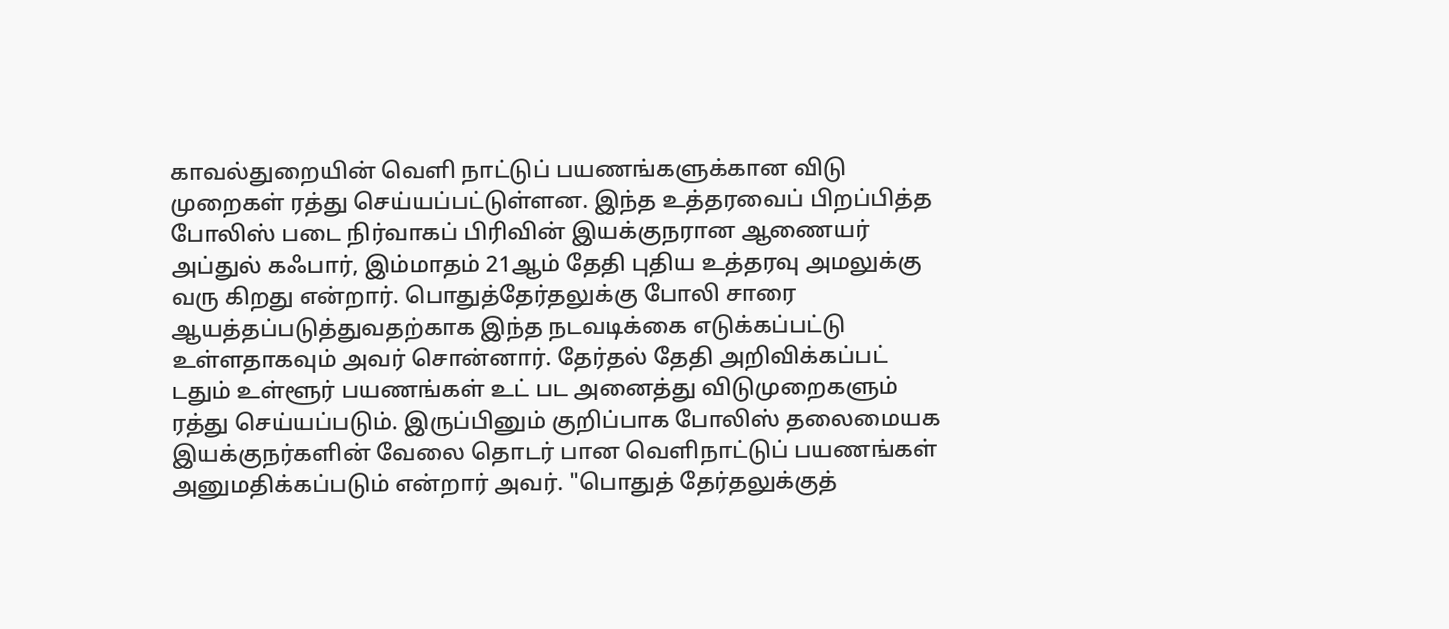காவல்துறையின் வெளி நாட்டுப் பயணங்களுக்கான விடு முறைகள் ரத்து செய்யப்பட்டுள்ளன. இந்த உத்தரவைப் பிறப்பித்த போலிஸ் படை நிர்வாகப் பிரிவின் இயக்குநரான ஆணையர் அப்துல் கஃபார், இம்மாதம் 21ஆம் தேதி புதிய உத்தரவு அமலுக்கு வரு கிறது என்றார். பொதுத்தேர்தலுக்கு போலி சாரை ஆயத்தப்படுத்துவதற்காக இந்த நடவடிக்கை எடுக்கப்பட்டு உள்ளதாகவும் அவர் சொன்னார். தேர்தல் தேதி அறிவிக்கப்பட் டதும் உள்ளூர் பயணங்கள் உட் பட அனைத்து விடுமுறைகளும் ரத்து செய்யப்படும். இருப்பினும் குறிப்பாக போலிஸ் தலைமையக இயக்குநர்களின் வேலை தொடர் பான வெளிநாட்டுப் பயணங்கள் அனுமதிக்கப்படும் என்றார் அவர். "பொதுத் தேர்தலுக்குத்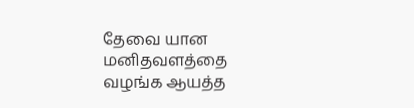தேவை யான மனிதவளத்தை வழங்க ஆயத்த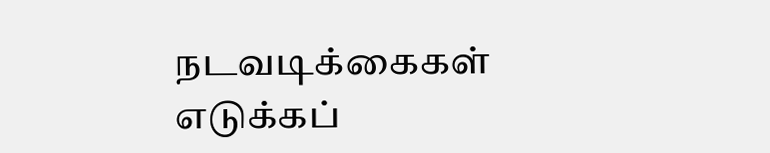நடவடிக்கைகள் எடுக்கப்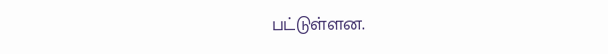பட்டுள்ளன.